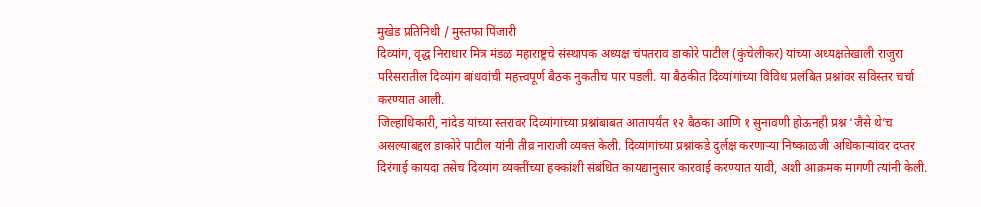मुखेड प्रतिनिधी / मुस्तफा पिंजारी
दिव्यांग, वृद्ध निराधार मित्र मंडळ महाराष्ट्रचे संस्थापक अध्यक्ष चंपतराव डाकोरे पाटील (कुंचेलीकर) यांच्या अध्यक्षतेखाली राजुरा परिसरातील दिव्यांग बांधवांची महत्त्वपूर्ण बैठक नुकतीच पार पडली. या बैठकीत दिव्यांगांच्या विविध प्रलंबित प्रश्नांवर सविस्तर चर्चा करण्यात आली.
जिल्हाधिकारी, नांदेड यांच्या स्तरावर दिव्यांगांच्या प्रश्नांबाबत आतापर्यंत १२ बैठका आणि १ सुनावणी होऊनही प्रश्न ‘जैसे थे’च असल्याबद्दल डाकोरे पाटील यांनी तीव्र नाराजी व्यक्त केली. दिव्यांगांच्या प्रश्नांकडे दुर्लक्ष करणाऱ्या निष्काळजी अधिकाऱ्यांवर दप्तर दिरंगाई कायदा तसेच दिव्यांग व्यक्तींच्या हक्कांशी संबंधित कायद्यानुसार कारवाई करण्यात यावी, अशी आक्रमक मागणी त्यांनी केली.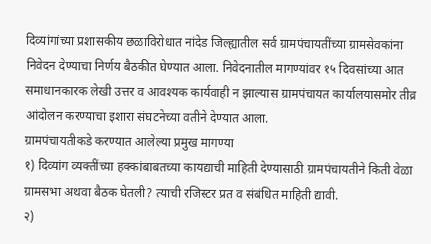दिव्यांगांच्या प्रशासकीय छळाविरोधात नांदेड जिल्ह्यातील सर्व ग्रामपंचायतींच्या ग्रामसेवकांना निवेदन देण्याचा निर्णय बैठकीत घेण्यात आला. निवेदनातील मागण्यांवर १५ दिवसांच्या आत समाधानकारक लेखी उत्तर व आवश्यक कार्यवाही न झाल्यास ग्रामपंचायत कार्यालयासमोर तीव्र आंदोलन करण्याचा इशारा संघटनेच्या वतीने देण्यात आला.
ग्रामपंचायतीकडे करण्यात आलेल्या प्रमुख मागण्या
१) दिव्यांग व्यक्तींच्या हक्कांबाबतच्या कायद्याची माहिती देण्यासाठी ग्रामपंचायतीने किती वेळा ग्रामसभा अथवा बैठक घेतली? त्याची रजिस्टर प्रत व संबंधित माहिती द्यावी.
२)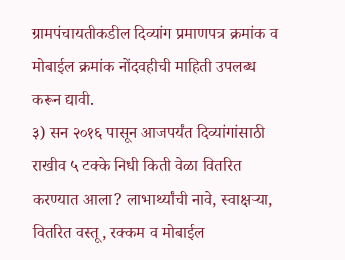ग्रामपंचायतीकडील दिव्यांग प्रमाणपत्र क्रमांक व मोबाईल क्रमांक नोंदवहीची माहिती उपलब्ध करून द्यावी.
३) सन २०१६ पासून आजपर्यंत दिव्यांगांसाठी राखीव ५ टक्के निधी किती वेळा वितरित करण्यात आला? लाभार्थ्यांची नावे, स्वाक्षऱ्या, वितरित वस्तू, रक्कम व मोबाईल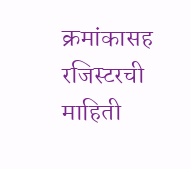क्रमांकासह रजिस्टरची माहिती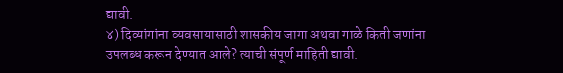द्यावी.
४) दिव्यांगांना व्यवसायासाठी शासकीय जागा अथवा गाळे किती जणांना उपलब्ध करून देण्यात आले? त्याची संपूर्ण माहिती द्यावी.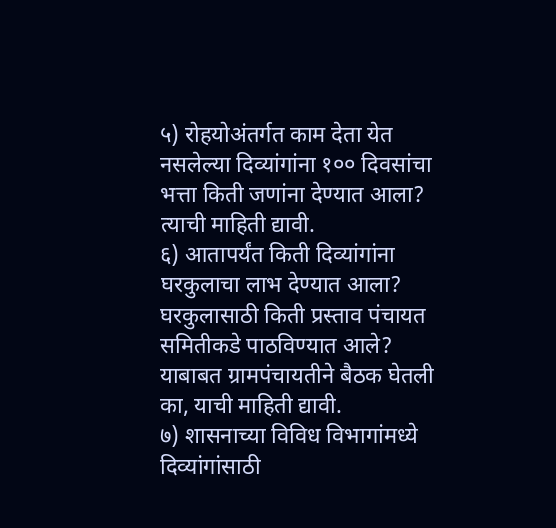५) रोहयोअंतर्गत काम देता येत नसलेल्या दिव्यांगांना १०० दिवसांचा भत्ता किती जणांना देण्यात आला? त्याची माहिती द्यावी.
६) आतापर्यंत किती दिव्यांगांना घरकुलाचा लाभ देण्यात आला? घरकुलासाठी किती प्रस्ताव पंचायत समितीकडे पाठविण्यात आले? याबाबत ग्रामपंचायतीने बैठक घेतली का, याची माहिती द्यावी.
७) शासनाच्या विविध विभागांमध्ये दिव्यांगांसाठी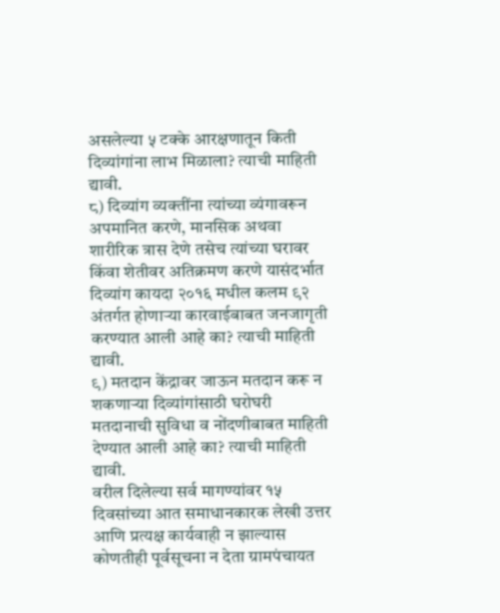असलेल्या ५ टक्के आरक्षणातून किती दिव्यांगांना लाभ मिळाला? त्याची माहिती द्यावी.
८) दिव्यांग व्यक्तींना त्यांच्या व्यंगावरून अपमानित करणे, मानसिक अथवा शारीरिक त्रास देणे तसेच त्यांच्या घरावर किंवा शेतीवर अतिक्रमण करणे यासंदर्भात दिव्यांग कायदा २०१६ मधील कलम ९२ अंतर्गत होणाऱ्या कारवाईबाबत जनजागृती करण्यात आली आहे का? त्याची माहिती द्यावी.
९) मतदान केंद्रावर जाऊन मतदान करू न शकणाऱ्या दिव्यांगांसाठी घरोघरी मतदानाची सुविधा व नोंदणीबाबत माहिती देण्यात आली आहे का? त्याची माहिती द्यावी.
वरील दिलेल्या सर्व मागण्यांवर १५ दिवसांच्या आत समाधानकारक लेखी उत्तर आणि प्रत्यक्ष कार्यवाही न झाल्यास कोणतीही पूर्वसूचना न देता ग्रामपंचायत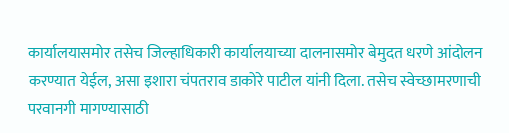कार्यालयासमोर तसेच जिल्हाधिकारी कार्यालयाच्या दालनासमोर बेमुदत धरणे आंदोलन करण्यात येईल, असा इशारा चंपतराव डाकोरे पाटील यांनी दिला. तसेच स्वेच्छामरणाची परवानगी मागण्यासाठी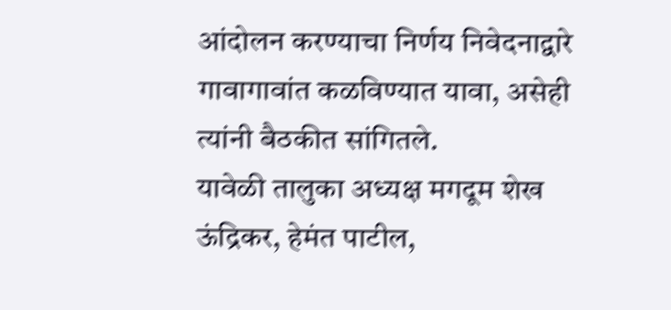आंदोलन करण्याचा निर्णय निवेदनाद्वारे गावागावांत कळविण्यात यावा, असेही त्यांनी बैठकीत सांगितले.
यावेळी तालुका अध्यक्ष मगदूम शेख ऊंद्रिकर, हेमंत पाटील,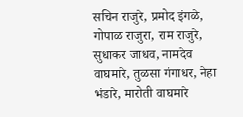सचिन राजुरे, प्रमोद इंगळे, गोपाळ राजुरा, राम राजुरे, सुधाकर जाधव, नामदेव वाघमारे, तुळसा गंगाधर, नेहा भंडारे, मारोती वाघमारे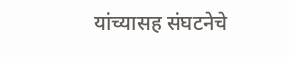यांच्यासह संघटनेचे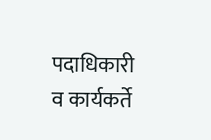पदाधिकारी व कार्यकर्ते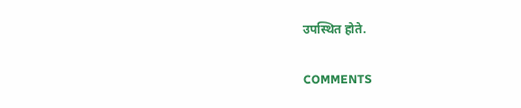उपस्थित होते.

COMMENTS